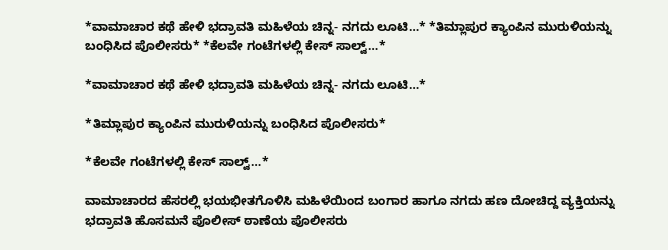*ವಾಮಾಚಾರ ಕಥೆ ಹೇಳಿ ಭದ್ರಾವತಿ ಮಹಿಳೆಯ ಚಿನ್ನ- ನಗದು ಲೂಟಿ…* *ತಿಮ್ಲಾಪುರ ಕ್ಯಾಂಪಿನ ಮುರುಳಿಯನ್ನು ಬಂಧಿಸಿದ ಪೊಲೀಸರು* *ಕೆಲವೇ ಗಂಟೆಗಳಲ್ಲಿ ಕೇಸ್ ಸಾಲ್ವ್…*

*ವಾಮಾಚಾರ ಕಥೆ ಹೇಳಿ ಭದ್ರಾವತಿ ಮಹಿಳೆಯ ಚಿನ್ನ- ನಗದು ಲೂಟಿ…*

*ತಿಮ್ಲಾಪುರ ಕ್ಯಾಂಪಿನ ಮುರುಳಿಯನ್ನು ಬಂಧಿಸಿದ ಪೊಲೀಸರು*

*ಕೆಲವೇ ಗಂಟೆಗಳಲ್ಲಿ ಕೇಸ್ ಸಾಲ್ವ್…*

ವಾಮಾಚಾರದ ಹೆಸರಲ್ಲಿ ಭಯಭೀತಗೊಳಿಸಿ ಮಹಿಳೆಯಿಂದ ಬಂಗಾರ ಹಾಗೂ ನಗದು ಹಣ ದೋಚಿದ್ದ ವ್ಯಕ್ತಿಯನ್ನು ಭದ್ರಾವತಿ ಹೊಸಮನೆ ಪೊಲೀಸ್ ಠಾಣೆಯ ಪೊಲೀಸರು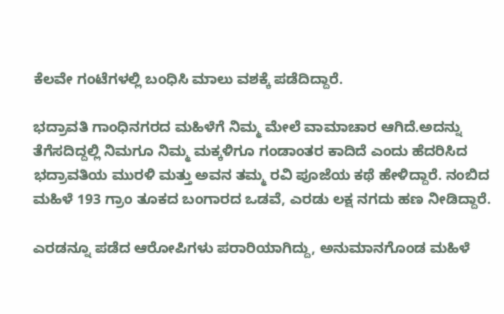ಕೆಲವೇ ಗಂಟೆಗಳಲ್ಲಿ ಬಂಧಿಸಿ ಮಾಲು ವಶಕ್ಕೆ ಪಡೆದಿದ್ದಾರೆ.

ಭದ್ರಾವತಿ ಗಾಂಧಿನಗರದ ಮಹಿಳೆಗೆ ನಿಮ್ಮ ಮೇಲೆ ವಾಮಾಚಾರ ಆಗಿದೆ.ಅದನ್ನು ತೆಗೆಸದಿದ್ದಲ್ಲಿ ನಿಮಗೂ ನಿಮ್ಮ ಮಕ್ಕಳಿಗೂ ಗಂಡಾಂತರ ಕಾದಿದೆ ಎಂದು ಹೆದರಿಸಿದ ಭದ್ರಾವತಿಯ ಮುರಳಿ ಮತ್ತು ಅವನ ತಮ್ಮ ರವಿ ಪೂಜೆಯ ಕಥೆ ಹೇಳಿದ್ದಾರೆ. ನಂಬಿದ ಮಹಿಳೆ 193 ಗ್ರಾಂ ತೂಕದ ಬಂಗಾರದ ಒಡವೆ, ಎರಡು ಲಕ್ಷ ನಗದು ಹಣ ನೀಡಿದ್ದಾರೆ.

ಎರಡನ್ನೂ ಪಡೆದ ಆರೋಪಿಗಳು ಪರಾರಿಯಾಗಿದ್ದು, ಅನುಮಾನಗೊಂಡ ಮಹಿಳೆ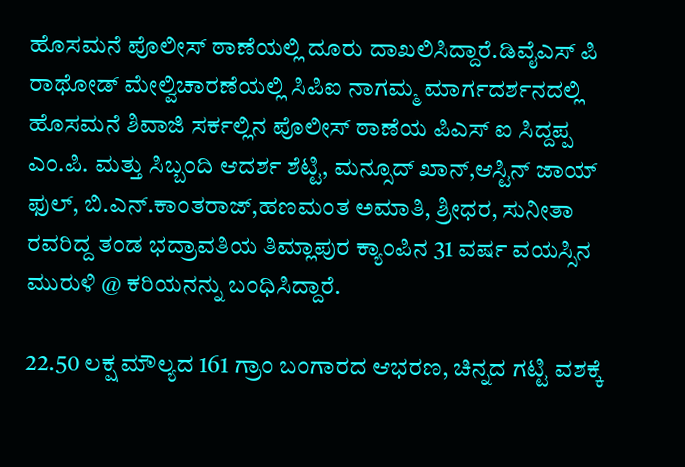ಹೊಸಮನೆ ಪೊಲೀಸ್ ಠಾಣೆಯಲ್ಲಿ ದೂರು ದಾಖಲಿಸಿದ್ದಾರೆ.ಡಿವೈಎಸ್ ಪಿ ರಾಥೋಡ್ ಮೇಲ್ವಿಚಾರಣೆಯಲ್ಲಿ ಸಿಪಿಐ ನಾಗಮ್ಮ ಮಾರ್ಗದರ್ಶನದಲ್ಲಿ ಹೊಸಮನೆ ಶಿವಾಜಿ ಸರ್ಕಲ್ಲಿನ ಪೊಲೀಸ್ ಠಾಣೆಯ ಪಿಎಸ್ ಐ ಸಿದ್ದಪ್ಪ ಎಂ.ಪಿ. ಮತ್ತು ಸಿಬ್ಬಂದಿ ಆದರ್ಶ ಶೆಟ್ಟಿ, ಮನ್ಸೂದ್ ಖಾನ್,ಆಸ್ಟಿನ್ ಜಾಯ್ ಫುಲ್, ಬಿ.ಎನ್.ಕಾಂತರಾಜ್,ಹಣಮಂತ ಅಮಾತಿ, ಶ್ರೀಧರ, ಸುನೀತಾ ರವರಿದ್ದ ತಂಡ ಭದ್ರಾವತಿಯ ತಿಮ್ಲಾಪುರ ಕ್ಯಾಂಪಿನ 31 ವರ್ಷ ವಯಸ್ಸಿನ ಮುರುಳಿ @ ಕರಿಯನನ್ನು ಬಂಧಿಸಿದ್ದಾರೆ.

22.50 ಲಕ್ಷ ಮೌಲ್ಯದ 161 ಗ್ರಾಂ ಬಂಗಾರದ ಆಭರಣ, ಚಿನ್ನದ ಗಟ್ಟಿ ವಶಕ್ಕೆ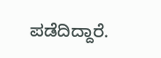ಪಡೆದಿದ್ದಾರೆ.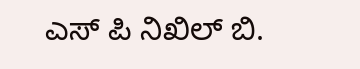ಎಸ್ ಪಿ ನಿಖಿಲ್ ಬಿ.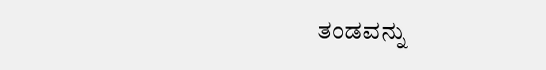ತಂಡವನ್ನು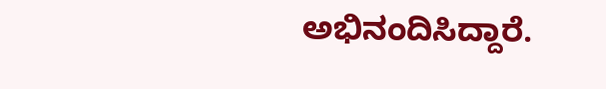ಅಭಿನಂದಿಸಿದ್ದಾರೆ.